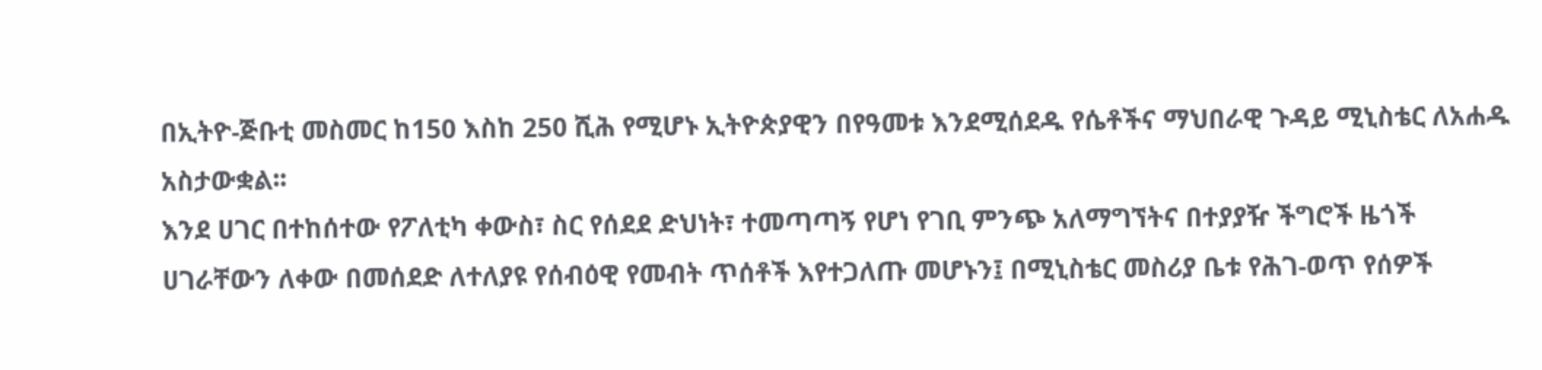በኢትዮ-ጅቡቲ መስመር ከ150 እስከ 250 ሺሕ የሚሆኑ ኢትዮጵያዊን በየዓመቱ እንደሚሰደዱ የሴቶችና ማህበራዊ ጉዳይ ሚኒስቴር ለአሐዱ አስታውቋል፡፡
እንደ ሀገር በተከሰተው የፖለቲካ ቀውስ፣ ስር የሰደደ ድህነት፣ ተመጣጣኝ የሆነ የገቢ ምንጭ አለማግኘትና በተያያዥ ችግሮች ዜጎች ሀገራቸውን ለቀው በመሰደድ ለተለያዩ የሰብዕዊ የመብት ጥሰቶች እየተጋለጡ መሆኑን፤ በሚኒስቴር መስሪያ ቤቱ የሕገ-ወጥ የሰዎች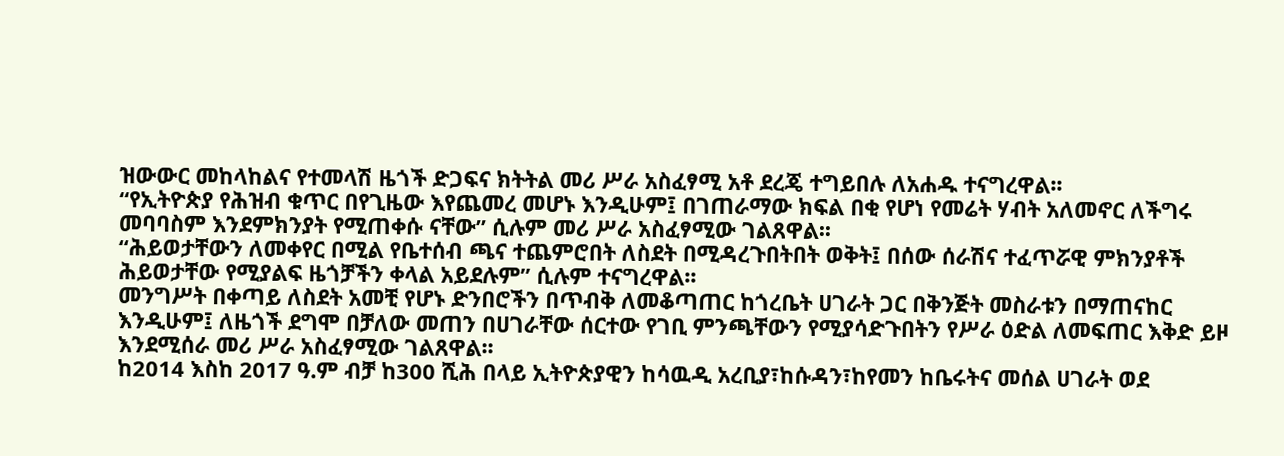ዝውውር መከላከልና የተመላሽ ዜጎች ድጋፍና ክትትል መሪ ሥራ አስፈፃሚ አቶ ደረጄ ተግይበሉ ለአሐዱ ተናግረዋል፡፡
“የኢትዮጵያ የሕዝብ ቁጥር በየጊዜው እየጨመረ መሆኑ እንዲሁም፤ በገጠራማው ክፍል በቂ የሆነ የመሬት ሃብት አለመኖር ለችግሩ መባባስም እንደምክንያት የሚጠቀሱ ናቸው” ሲሉም መሪ ሥራ አስፈፃሚው ገልጸዋል፡፡
“ሕይወታቸውን ለመቀየር በሚል የቤተሰብ ጫና ተጨምሮበት ለስደት በሚዳረጉበትበት ወቅት፤ በሰው ሰራሽና ተፈጥሯዊ ምክንያቶች ሕይወታቸው የሚያልፍ ዜጎቻችን ቀላል አይደሉም” ሲሉም ተናግረዋል፡፡
መንግሥት በቀጣይ ለስደት አመቺ የሆኑ ድንበሮችን በጥብቅ ለመቆጣጠር ከጎረቤት ሀገራት ጋር በቅንጅት መስራቱን በማጠናከር እንዲሁም፤ ለዜጎች ደግሞ በቻለው መጠን በሀገራቸው ሰርተው የገቢ ምንጫቸውን የሚያሳድጉበትን የሥራ ዕድል ለመፍጠር እቅድ ይዞ እንደሚሰራ መሪ ሥራ አስፈፃሚው ገልጸዋል፡፡
ከ2014 እስከ 2017 ዓ.ም ብቻ ከ300 ሺሕ በላይ ኢትዮጵያዊን ከሳዉዲ አረቢያ፣ከሱዳን፣ከየመን ከቤሩትና መሰል ሀገራት ወደ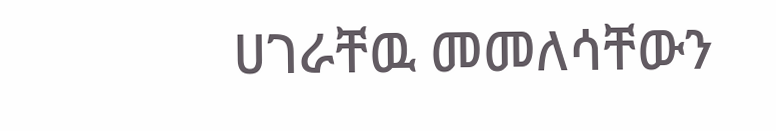ሀገራቸዉ መመለሳቸውን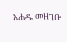አሐዱ መዘገቡ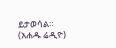ይታወሳል።
(አሐዱ ሬዲዮ)